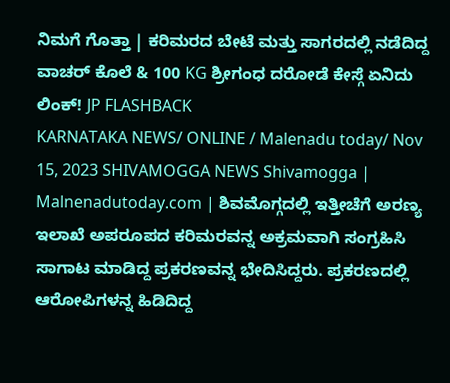ನಿಮಗೆ ಗೊತ್ತಾ | ಕರಿಮರದ ಬೇಟೆ ಮತ್ತು ಸಾಗರದಲ್ಲಿ ನಡೆದಿದ್ದ ವಾಚರ್ ಕೊಲೆ & 100 KG ಶ್ರೀಗಂಧ ದರೋಡೆ ಕೇಸ್ಗೆ ಏನಿದು ಲಿಂಕ್! JP FLASHBACK
KARNATAKA NEWS/ ONLINE / Malenadu today/ Nov 15, 2023 SHIVAMOGGA NEWS Shivamogga | Malnenadutoday.com | ಶಿವಮೊಗ್ಗದಲ್ಲಿ ಇತ್ತೀಚೆಗೆ ಅರಣ್ಯ ಇಲಾಖೆ ಅಪರೂಪದ ಕರಿಮರವನ್ನ ಅಕ್ರಮವಾಗಿ ಸಂಗ್ರಹಿಸಿ ಸಾಗಾಟ ಮಾಡಿದ್ದ ಪ್ರಕರಣವನ್ನ ಭೇದಿಸಿದ್ದರು. ಪ್ರಕರಣದಲ್ಲಿ ಆರೋಪಿಗಳನ್ನ ಹಿಡಿದಿದ್ದ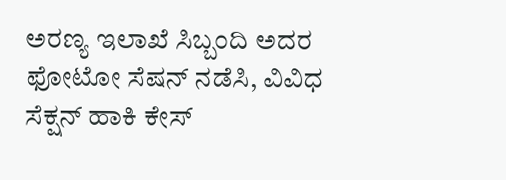ಅರಣ್ಯ ಇಲಾಖೆ ಸಿಬ್ಬಂದಿ ಅದರ ಫೋಟೋ ಸೆಷನ್ ನಡೆಸಿ, ವಿವಿಧ ಸೆಕ್ಷನ್ ಹಾಕಿ ಕೇಸ್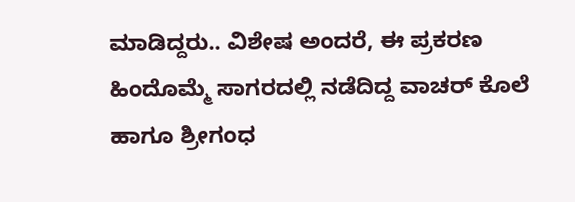ಮಾಡಿದ್ದರು.. ವಿಶೇಷ ಅಂದರೆ, ಈ ಪ್ರಕರಣ ಹಿಂದೊಮ್ಮೆ ಸಾಗರದಲ್ಲಿ ನಡೆದಿದ್ದ ವಾಚರ್ ಕೊಲೆ ಹಾಗೂ ಶ್ರೀಗಂಧ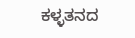ಕಳ್ಳತನದ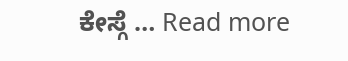ಕೇಸ್ಗೆ … Read more